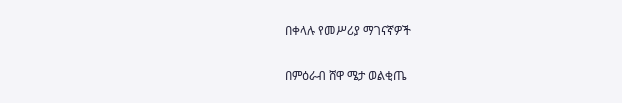በቀላሉ የመሥሪያ ማገናኛዎች

በምዕራብ ሸዋ ሜታ ወልቂጤ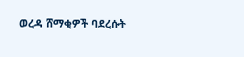ወረዳ ሸማቂዎች ባደረሱት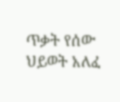ጥቃት የሰው ህይወት አለፈ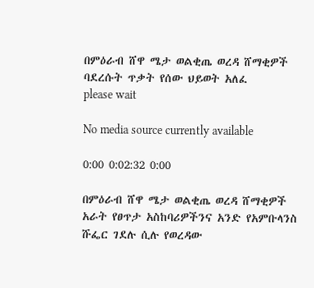በምዕራብ ሸዋ ሜታ ወልቂጤ ወረዳ ሸማቂዎች ባደረሱት ጥቃት የሰው ህይወት አለፈ
please wait

No media source currently available

0:00 0:02:32 0:00

በምዕራብ ሸዋ ሜታ ወልቂጤ ወረዳ ሸማቂዎች አራት የፀጥታ አስከባሪዎችንና አንድ የአምቡላንስ ሹፌር ገደሉ ሲሉ የወረዳው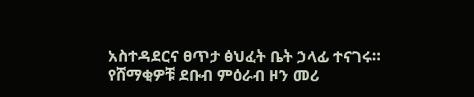አስተዳደርና ፀጥታ ፅህፈት ቤት ኃላፊ ተናገሩ። የሸማቂዎቹ ደቡብ ምዕራብ ዞን መሪ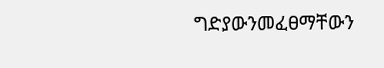ግድያውንመፈፀማቸውን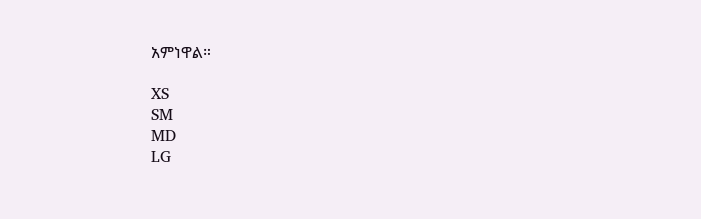አምነዋል።

XS
SM
MD
LG